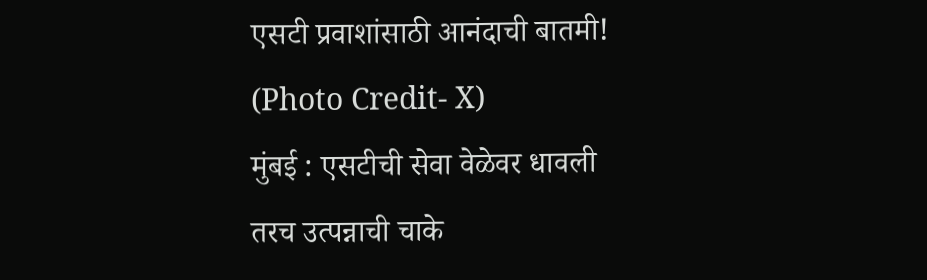एसटी प्रवाशांसाठी आनंदाची बातमी! (Photo Credit- X)
मुंबई : एसटीची सेवा वेळेवर धावली तरच उत्पन्नाची चाके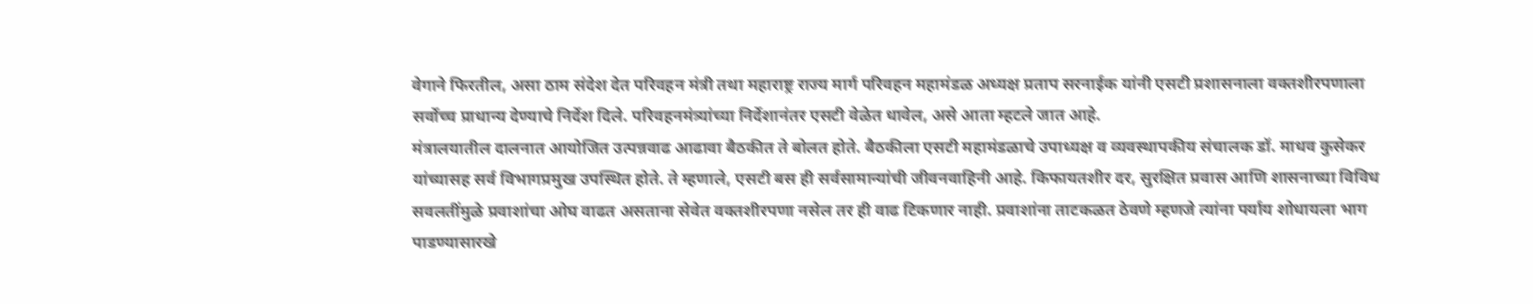वेगाने फिरतील, असा ठाम संदेश देत परिवहन मंत्री तथा महाराष्ट्र राज्य मार्ग परिवहन महामंडळ अध्यक्ष प्रताप सरनाईक यांनी एसटी प्रशासनाला वक्तशीरपणाला सर्वोच्च प्राधान्य देण्याचे निर्देश दिले. परिवहनमंत्र्यांच्या निर्देशानंतर एसटी वेळेत धावेल, असे आता म्हटले जात आहे.
मंत्रालयातील दालनात आयोजित उत्पन्नवाढ आढावा बैठकीत ते बोलत होते. बैठकीला एसटी महामंडळाचे उपाध्यक्ष व व्यवस्थापकीय संचालक डॉ. माधव कुसेकर यांच्यासह सर्व विभागप्रमुख उपस्थित होते. ते म्हणाले, एसटी बस ही सर्वसामान्यांची जीवनवाहिनी आहे. किफायतशीर दर, सुरक्षित प्रवास आणि शासनाच्या विविध सवलतींमुळे प्रवाशांचा ओघ वाढत असताना सेवेत वक्तशीरपणा नसेल तर ही वाढ टिकणार नाही. प्रवाशांना ताटकळत ठेवणे म्हणजे त्यांना पर्याय शोधायला भाग पाडण्यासारखे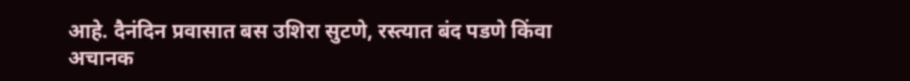आहे. दैनंदिन प्रवासात बस उशिरा सुटणे, रस्त्यात बंद पडणे किंवा अचानक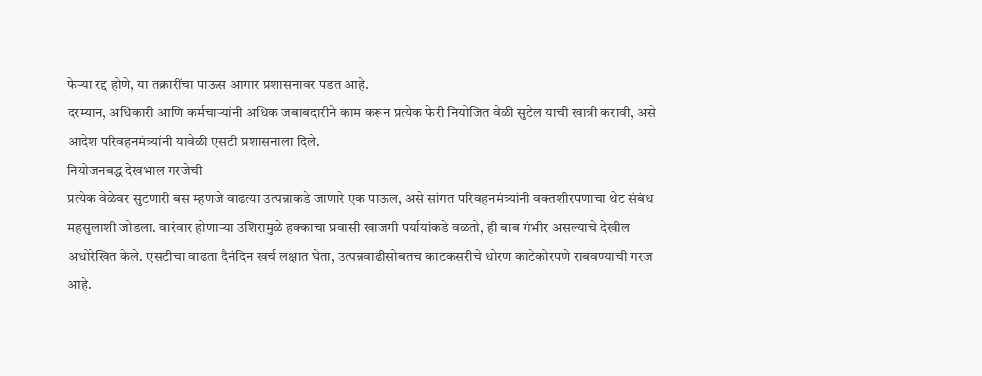फेऱ्या रद्द होणे, या तक्रारींचा पाऊस आगार प्रशासनावर पडत आहे.
दरम्यान, अधिकारी आणि कर्मचाऱ्यांनी अधिक जबाबदारीने काम करून प्रत्येक फेरी नियोजित वेळी सुटेल याची खात्री करावी, असे आदेश परिवहनमंत्र्यांनी यावेळी एसटी प्रशासनाला दिले.
नियोजनबद्ध देखभाल गरजेची
प्रत्येक वेळेवर सुटणारी बस म्हणजे वाढत्या उत्पन्नाकडे जाणारे एक पाऊल, असे सांगत परिवहनमंत्र्यांनी वक्तशीरपणाचा थेट संबंध महसुलाशी जोडला. वारंवार होणाऱ्या उशिरामुळे हक्काचा प्रवासी खाजगी पर्यायांकडे वळतो, ही बाब गंभीर असल्याचे देखील अधोरेखित केले. एसटीचा वाढता दैनंदिन खर्च लक्षात घेता, उत्पन्नवाढीसोबतच काटकसरीचे धोरण काटेकोरपणे राबवण्याची गरज आहे.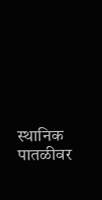स्थानिक पातळीवर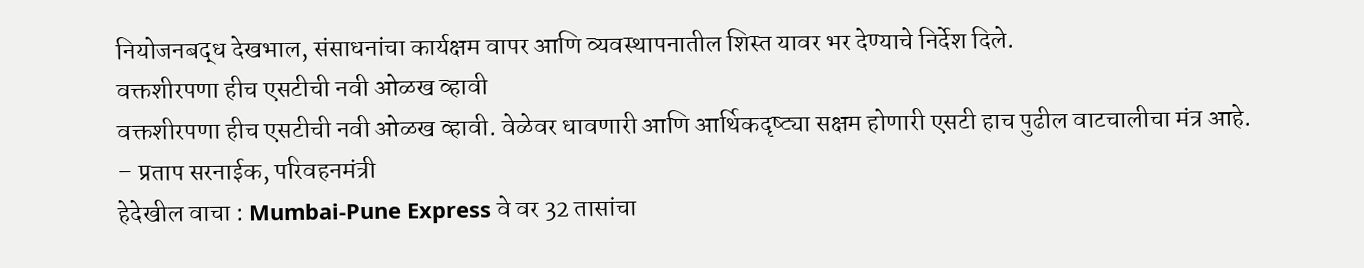नियोजनबद्ध देखभाल, संसाधनांचा कार्यक्षम वापर आणि व्यवस्थापनातील शिस्त यावर भर देण्याचे निर्देश दिले.
वक्तशीरपणा हीच एसटीची नवी ओळख व्हावी
वक्तशीरपणा हीच एसटीची नवी ओळख व्हावी. वेळेवर धावणारी आणि आर्थिकदृष्ट्या सक्षम होणारी एसटी हाच पुढील वाटचालीचा मंत्र आहे.
– प्रताप सरनाईक, परिवहनमंत्री
हेदेखील वाचा : Mumbai-Pune Express वे वर 32 तासांचा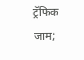ट्रॅफिक जाम;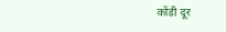कोंडी दूर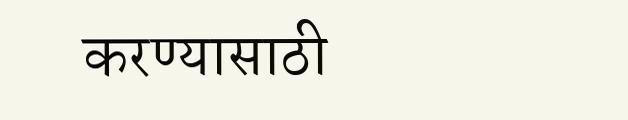करण्यासाठी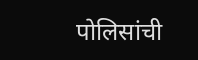पोलिसांची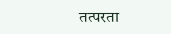तत्परता